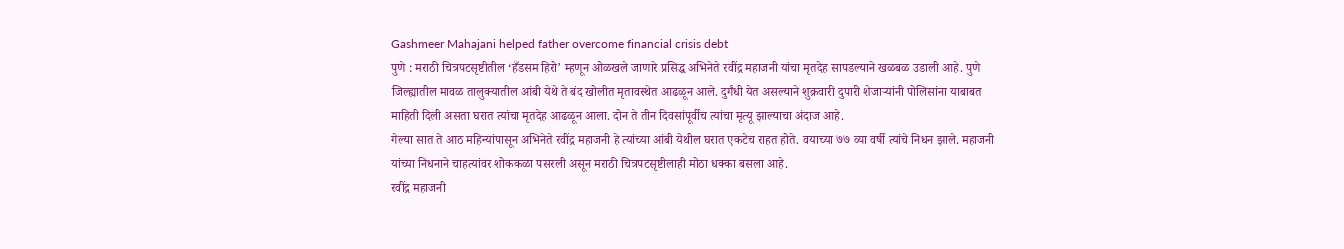Gashmeer Mahajani helped father overcome financial crisis debt
पुणे : मराठी चित्रपटसृष्टीतील ‘हँडसम हिरो’ म्हणून ओळखले जाणारे प्रसिद्ध अभिनेते रवींद्र महाजनी यांचा मृतदेह सापडल्याने खळबळ उडाली आहे. पुणे जिल्ह्यातील मावळ तालुक्यातील आंबी येथे ते बंद खोलीत मृतावस्थेत आढळून आले. दुर्गंधी येत असल्याने शुक्रवारी दुपारी शेजाऱ्यांनी पोलिसांना याबाबत माहिती दिली असता घरात त्यांचा मृतदेह आढळून आला. दोन ते तीन दिवसांपूर्वीच त्यांचा मृत्यू झाल्याचा अंदाज आहे.
गेल्या सात ते आठ महिन्यांपासून अभिनेते रवींद्र महाजनी हे त्यांच्या आंबी येथील घरात एकटेच राहत होते. वयाच्या ७७ व्या वर्षी त्यांचे निधन झाले. महाजनी यांच्या निधनाने चाहत्यांवर शोककळा पसरली असून मराठी चित्रपटसृष्टीलाही मोठा धक्का बसला आहे.
रवींद्र महाजनी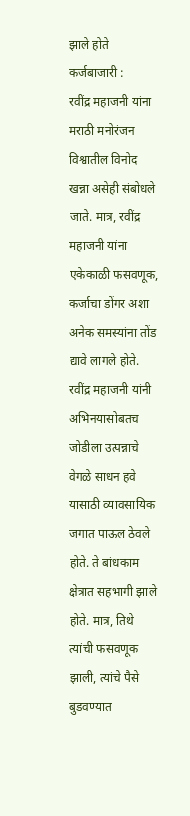झाले होते कर्जबाजारी :
रवींद्र महाजनी यांना मराठी मनोरंजन विश्वातील विनोद खन्ना असेही संबोधले जाते. मात्र, रवींद्र महाजनी यांना एकेकाळी फसवणूक, कर्जाचा डोंगर अशा अनेक समस्यांना तोंड द्यावे लागले होते. रवींद्र महाजनी यांनी अभिनयासोबतच जोडीला उत्पन्नाचे वेगळे साधन हवे यासाठी व्यावसायिक जगात पाऊल ठेवले होते. ते बांधकाम क्षेत्रात सहभागी झाले होते. मात्र, तिथे त्यांची फसवणूक झाली, त्यांचे पैसे बुडवण्यात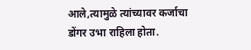आले,त्यामुळे त्यांच्यावर कर्जाचा डोंगर उभा राहिला होता.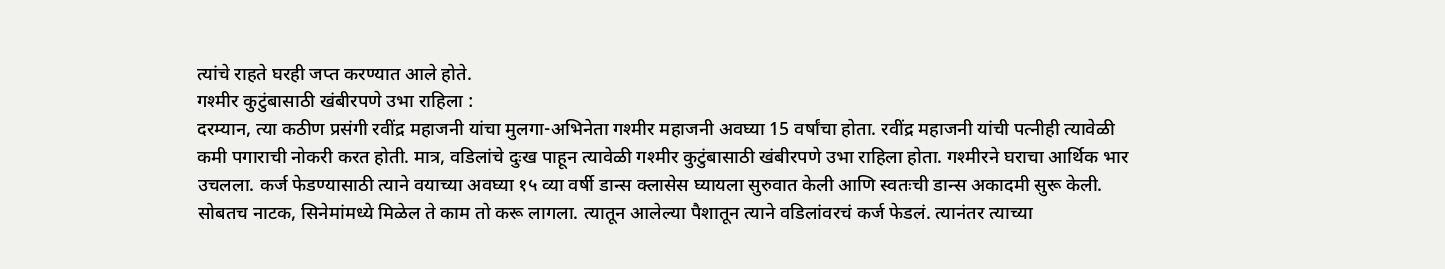त्यांचे राहते घरही जप्त करण्यात आले होते.
गश्मीर कुटुंबासाठी खंबीरपणे उभा राहिला :
दरम्यान, त्या कठीण प्रसंगी रवींद्र महाजनी यांचा मुलगा-अभिनेता गश्मीर महाजनी अवघ्या 15 वर्षांचा होता. रवींद्र महाजनी यांची पत्नीही त्यावेळी कमी पगाराची नोकरी करत होती. मात्र, वडिलांचे दुःख पाहून त्यावेळी गश्मीर कुटुंबासाठी खंबीरपणे उभा राहिला होता. गश्मीरने घराचा आर्थिक भार उचलला. कर्ज फेडण्यासाठी त्याने वयाच्या अवघ्या १५ व्या वर्षी डान्स क्लासेस घ्यायला सुरुवात केली आणि स्वतःची डान्स अकादमी सुरू केली. सोबतच नाटक, सिनेमांमध्ये मिळेल ते काम तो करू लागला. त्यातून आलेल्या पैशातून त्याने वडिलांवरचं कर्ज फेडलं. त्यानंतर त्याच्या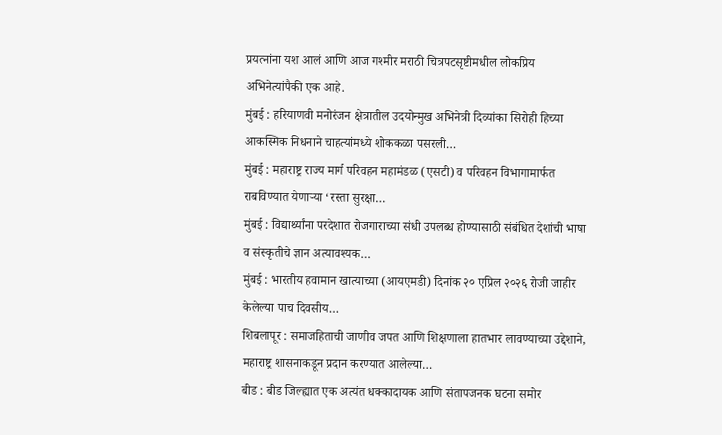प्रयत्नांना यश आलं आणि आज गश्मीर मराठी चित्रपटसृष्टीमधील लोकप्रिय अभिनेत्यांपैकी एक आहे.
मुंबई : हरियाणवी मनोरंजन क्षेत्रातील उदयोन्मुख अभिनेत्री दिव्यांका सिरोही हिच्या आकस्मिक निधनाने चाहत्यांमध्ये शोककळा पसरली…
मुंबई : महाराष्ट्र राज्य मार्ग परिवहन महामंडळ (एसटी) व परिवहन विभागामार्फत राबविण्यात येणाऱ्या ‘रस्ता सुरक्षा…
मुंबई : विद्यार्थ्यांना परदेशात रोजगाराच्या संधी उपलब्ध होण्यासाठी संबंधित देशांची भाषा व संस्कृतीचे ज्ञान अत्यावश्यक…
मुंबई : भारतीय हवामान खात्याच्या (आयएमडी) दिनांक २० एप्रिल २०२६ रोजी जाहीर केलेल्या पाच दिवसीय…
शिबलापूर : समाजहिताची जाणीव जपत आणि शिक्षणाला हातभार लावण्याच्या उद्देशाने, महाराष्ट्र शासनाकडून प्रदान करण्यात आलेल्या…
बीड : बीड जिल्ह्यात एक अत्यंत धक्कादायक आणि संतापजनक घटना समोर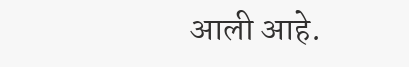आली आहे.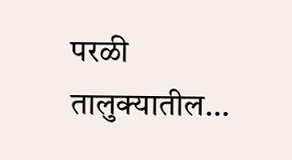परळी तालुक्यातील…